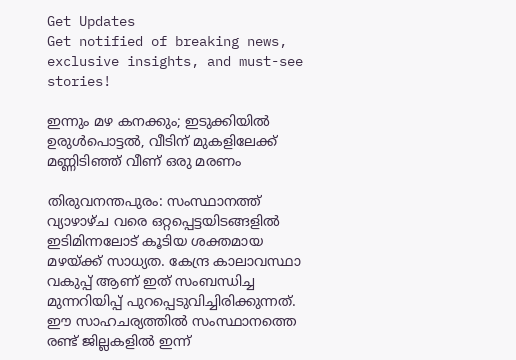Get Updates
Get notified of breaking news, exclusive insights, and must-see stories!

ഇന്നും മഴ കനക്കും; ഇടുക്കിയില്‍ ഉരുള്‍പൊട്ടല്‍, വീടിന് മുകളിലേക്ക് മണ്ണിടിഞ്ഞ് വീണ് ഒരു മരണം

തിരുവനന്തപുരം: സംസ്ഥാനത്ത് വ്യാഴാഴ്ച വരെ ഒറ്റപ്പെട്ടയിടങ്ങളില്‍ ഇടിമിന്നലോട് കൂടിയ ശക്തമായ മഴയ്ക്ക് സാധ്യത. കേന്ദ്ര കാലാവസ്ഥാ വകുപ്പ് ആണ് ഇത് സംബന്ധിച്ച മുന്നറിയിപ്പ് പുറപ്പെടുവിച്ചിരിക്കുന്നത്. ഈ സാഹചര്യത്തില്‍ സംസ്ഥാനത്തെ രണ്ട് ജില്ലകളില്‍ ഇന്ന്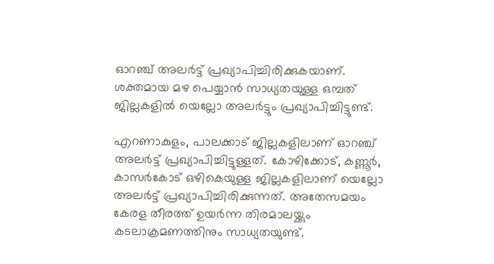ഓറഞ്ച് അലര്‍ട്ട് പ്രഖ്യാപിച്ചിരിക്കുകയാണ്. ശക്തമായ മഴ പെയ്യാന്‍ സാധ്യതയുള്ള ഒമ്പത് ജില്ലകളില്‍ യെല്ലോ അലര്‍ട്ടും പ്രഖ്യാപിച്ചിട്ടുണ്ട്.

എറണാകുളം, പാലക്കാട് ജില്ലകളിലാണ് ഓറഞ്ച് അലര്‍ട്ട് പ്രഖ്യാപിച്ചിട്ടുള്ളത്. കോഴിക്കോട്, കണ്ണൂര്‍, കാസര്‍കോട് ഒഴികെയുള്ള ജില്ലകളിലാണ് യെല്ലോ അലര്‍ട്ട് പ്രഖ്യാപിച്ചിരിക്കുന്നത്. അതേസമയം കേരള തീരത്ത് ഉയര്‍ന്ന തിരമാലയ്ക്കും കടലാക്രമണത്തിനും സാധ്യതയുണ്ട്.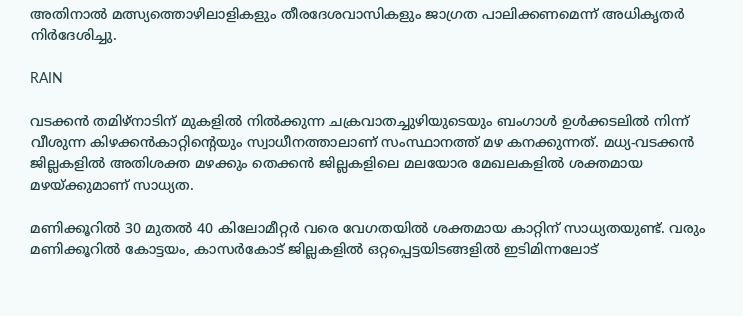അതിനാല്‍ മത്സ്യത്തൊഴിലാളികളും തീരദേശവാസികളും ജാഗ്രത പാലിക്കണമെന്ന് അധികൃതര്‍ നിര്‍ദേശിച്ചു.

RAIN

വടക്കന്‍ തമിഴ്‌നാടിന് മുകളില്‍ നില്‍ക്കുന്ന ചക്രവാതച്ചുഴിയുടെയും ബംഗാള്‍ ഉള്‍ക്കടലില്‍ നിന്ന് വീശുന്ന കിഴക്കന്‍കാറ്റിന്റെയും സ്വാധീനത്താലാണ് സംസ്ഥാനത്ത് മഴ കനക്കുന്നത്. മധ്യ-വടക്കന്‍ ജില്ലകളില്‍ അതിശക്ത മഴക്കും തെക്കന്‍ ജില്ലകളിലെ മലയോര മേഖലകളില്‍ ശക്തമായ മഴയ്ക്കുമാണ് സാധ്യത.

മണിക്കൂറില്‍ 30 മുതല്‍ 40 കിലോമീറ്റര്‍ വരെ വേഗതയില്‍ ശക്തമായ കാറ്റിന് സാധ്യതയുണ്ട്. വരും മണിക്കൂറില്‍ കോട്ടയം, കാസര്‍കോട് ജില്ലകളില്‍ ഒറ്റപ്പെട്ടയിടങ്ങളില്‍ ഇടിമിന്നലോട്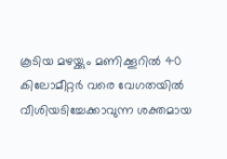കൂടിയ മഴയ്ക്കും മണിക്കൂറില്‍ 40 കിലോമീറ്റര്‍ വരെ വേഗതയില്‍ വീശിയടിച്ചേക്കാവുന്ന ശക്തമായ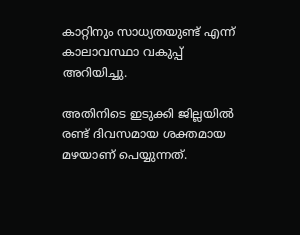കാറ്റിനും സാധ്യതയുണ്ട് എന്ന് കാലാവസ്ഥാ വകുപ്പ് അറിയിച്ചു.

അതിനിടെ ഇടുക്കി ജില്ലയില്‍ രണ്ട് ദിവസമായ ശക്തമായ മഴയാണ് പെയ്യുന്നത്.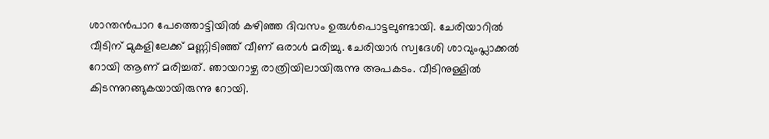ശാന്തന്‍പാറ പേത്തൊട്ടിയില്‍ കഴിഞ്ഞ ദിവസം ഉരുള്‍പൊട്ടലുണ്ടായി. ചേരിയാറില്‍ വീടിന് മുകളിലേക്ക് മണ്ണിടിഞ്ഞ് വീണ് ഒരാള്‍ മരിച്ചു. ചേരിയാര്‍ സ്വദേശി ശാവുംപ്ലാക്കല്‍ റോയി ആണ് മരിച്ചത്. ഞായറാഴ്ച രാത്രിയിലായിരുന്നു അപകടം. വീടിനുള്ളില്‍ കിടന്നുറങ്ങുകയായിരുന്നു റോയി.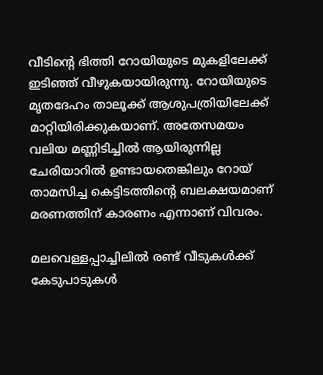വീടിന്റെ ഭിത്തി റോയിയുടെ മുകളിലേക്ക് ഇടിഞ്ഞ് വീഴുകയായിരുന്നു. റോയിയുടെ മൃതദേഹം താലൂക്ക് ആശുപത്രിയിലേക്ക് മാറ്റിയിരിക്കുകയാണ്. അതേസമയം വലിയ മണ്ണിടിച്ചില്‍ ആയിരുന്നില്ല ചേരിയാറില്‍ ഉണ്ടായതെങ്കിലും റോയ് താമസിച്ച കെട്ടിടത്തിന്റെ ബലക്ഷയമാണ് മരണത്തിന് കാരണം എന്നാണ് വിവരം.

മലവെള്ളപ്പാച്ചിലില്‍ രണ്ട് വീടുകള്‍ക്ക് കേടുപാടുകള്‍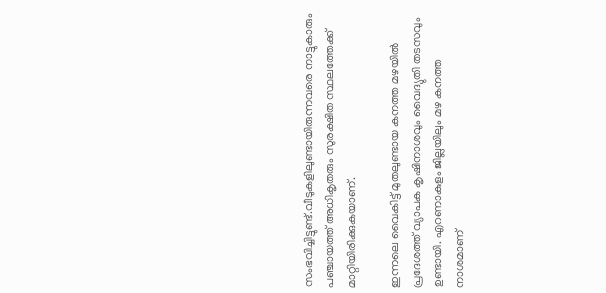സംഭവിച്ചിട്ടുണ്ട്.വീടുകളിലുണ്ടായിരുന്നവരെ നാട്ടുകാരും പഞ്ചായത്ത് അധികൃതരും സുരക്ഷിത സ്ഥലത്തേക്ക് മാറ്റിയിരിക്കുകയാണ്.

ഇന്നലെ വൈകിട്ട് മുതലുണ്ടായ കനത്ത മഴയില്‍ പ്രദേശത്ത് വ്യാപക കൃഷിനാശവും വൈദ്യുതി തടസവും ഉണ്ടായി. എറണാകുളം ജില്ലയിലും മഴ കനത്ത നാശമാണ്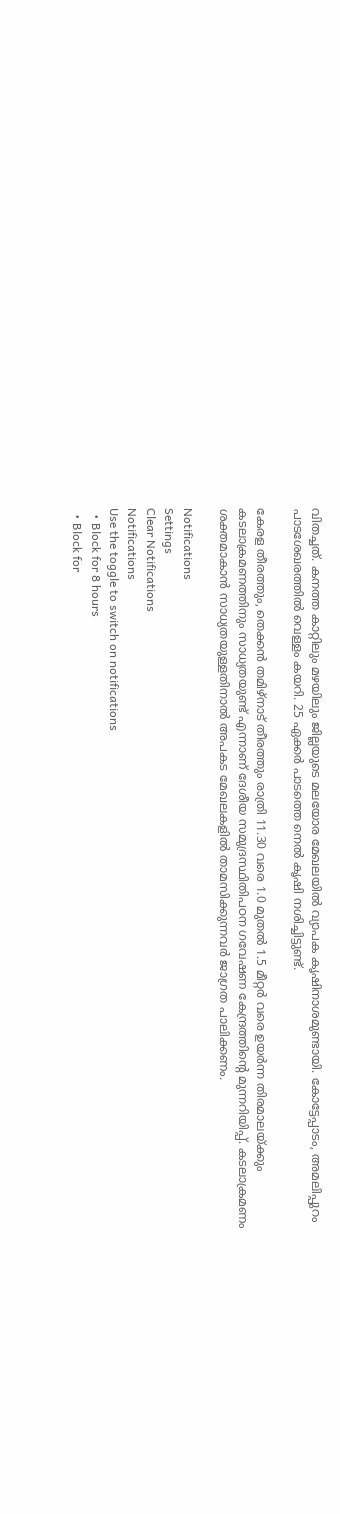വിതച്ചത്. കനത്ത കാറ്റിലും മഴയിലും ജില്ലയുടെ മലയോര മേഖലയില്‍ വ്യാപക കൃഷിനാശമുണ്ടായി. കോട്ടേപ്പാടം, അമലിപ്പുറം പാടശേഖരത്തില്‍ വെള്ളം കയറി. 25 ഏക്കര്‍ പാടത്തെ നെല്‍ കൃഷി നശിച്ചിട്ടുണ്ട്.

കേരള തീരത്തും, തെക്കന്‍ തമിഴ്നാട് തീരത്തും രാത്രി 11.30 വരെ 1.0 മുതല്‍ 1.5 മീറ്റര്‍ വരെ ഉയര്‍ന്ന തിരമാലയ്ക്കും കടലാക്രമണത്തിനും സാധ്യതയുണ്ട് എന്നാണ് ദേശീയ സമുദ്രസ്ഥിതിപഠന ഗവേഷണ കേന്ദ്രത്തിന്റെ മുന്നറിയിപ്പ്. കടലാക്രമണം ശക്തമാകാന്‍ സാധ്യതയുള്ളതിനാല്‍ അപകട മേഖലകളില്‍ താമസിക്കുന്നവര്‍ ജാഗ്രത പാലിക്കണം.

Notifications
Settings
Clear Notifications
Notifications
Use the toggle to switch on notifications
  • Block for 8 hours
  • Block for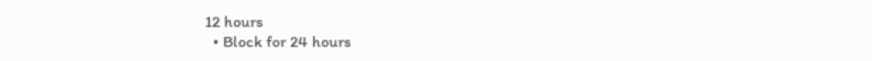12 hours
  • Block for 24 hours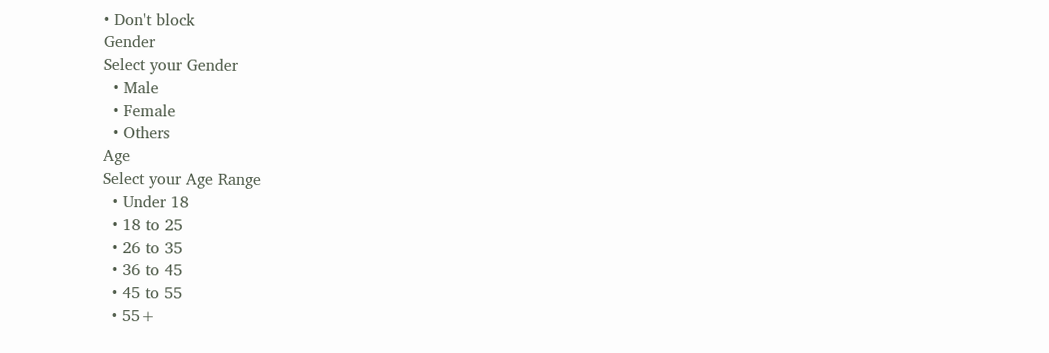• Don't block
Gender
Select your Gender
  • Male
  • Female
  • Others
Age
Select your Age Range
  • Under 18
  • 18 to 25
  • 26 to 35
  • 36 to 45
  • 45 to 55
  • 55+